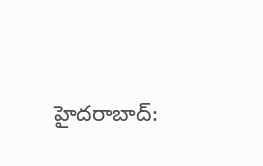హైదరాబాద్: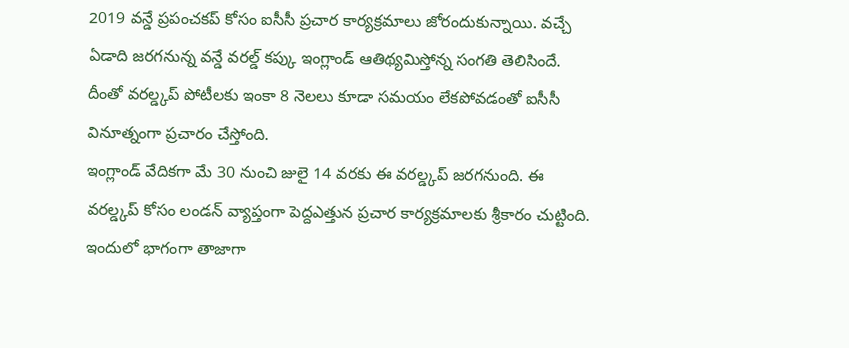2019 వన్డే ప్రపంచకప్ కోసం ఐసీసీ ప్రచార కార్యక్రమాలు జోరందుకున్నాయి. వచ్చే ఏడాది జరగనున్న వన్డే వరల్డ్ కప్కు ఇంగ్లాండ్ ఆతిథ్యమిస్తోన్న సంగతి తెలిసిందే. దీంతో వరల్డ్కప్ పోటీలకు ఇంకా 8 నెలలు కూడా సమయం లేకపోవడంతో ఐసీసీ వినూత్నంగా ప్రచారం చేస్తోంది.
ఇంగ్లాండ్ వేదికగా మే 30 నుంచి జులై 14 వరకు ఈ వరల్డ్కప్ జరగనుంది. ఈ వరల్డ్కప్ కోసం లండన్ వ్యాప్తంగా పెద్దఎత్తున ప్రచార కార్యక్రమాలకు శ్రీకారం చుట్టింది. ఇందులో భాగంగా తాజాగా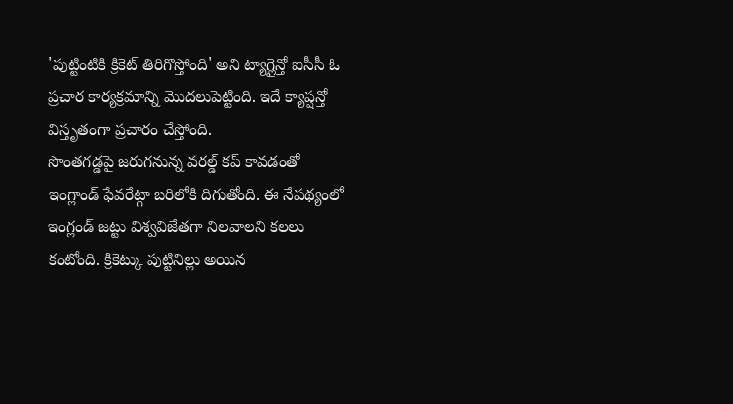'పుట్టింటికి క్రికెట్ తిరిగొస్తోంది' అని ట్యాగ్లైన్తో ఐసీసీ ఓ ప్రచార కార్యక్రమాన్ని మొదలుపెట్టింది. ఇదే క్యాప్షన్తో విస్తృతంగా ప్రచారం చేస్తోంది.
సొంతగడ్డపై జరుగనున్న వరల్డ్ కప్ కావడంతో ఇంగ్లాండ్ ఫేవరేట్గా బరిలోకి దిగుతోంది. ఈ నేపథ్యంలో ఇంగ్లండ్ జట్టు విశ్వవిజేతగా నిలవాలని కలలు కంటోంది. క్రికెట్కు పుట్టినిల్లు అయిన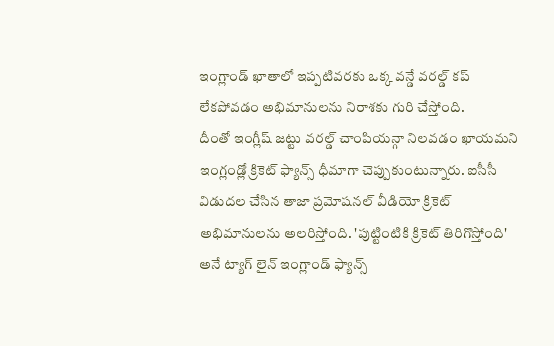ఇంగ్లాండ్ ఖాతాలో ఇప్పటివరకు ఒక్క వన్డే వరల్డ్ కప్ లేకపోవడం అభిమానులను నిరాశకు గురి చేస్తోంది.
దీంతో ఇంగ్లీష్ జట్టు వరల్డ్ చాంపియన్గా నిలవడం ఖాయమని ఇంగ్లండ్లో క్రికెట్ ఫ్యాన్స్ ధీమాగా చెప్పుకుంటున్నారు. ఐసీసీ విడుదల చేసిన తాజా ప్రమోషనల్ వీడియో క్రికెట్ అభిమానులను అలరిస్తోంది. 'పుట్టింటికి క్రికెట్ తిరిగొస్తోంది' అనే ట్యాగ్ లైన్ ఇంగ్లాండ్ ఫ్యాన్స్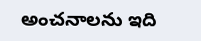అంచనాలను ఇది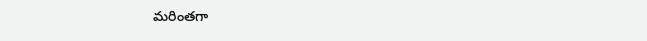మరింతగా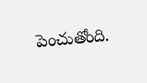పెంచుతోంది.